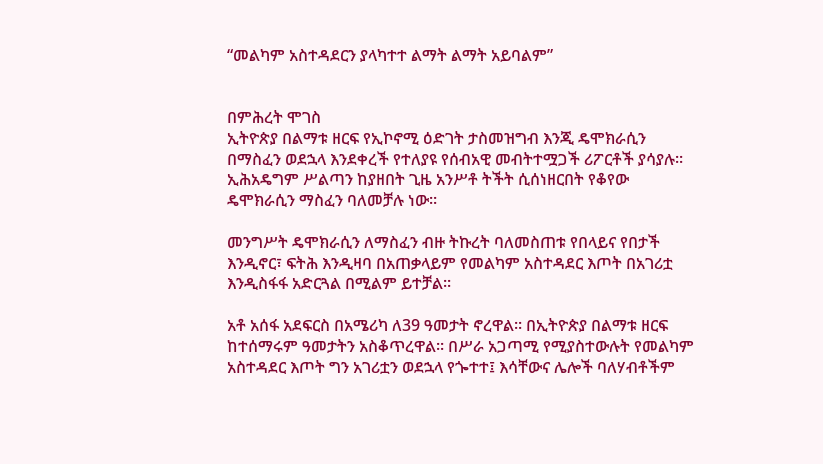“መልካም አስተዳደርን ያላካተተ ልማት ልማት አይባልም”


በምሕረት ሞገስ
ኢትዮጵያ በልማቱ ዘርፍ የኢኮኖሚ ዕድገት ታስመዝግብ እንጂ ዴሞክራሲን በማስፈን ወደኋላ እንደቀረች የተለያዩ የሰብአዊ መብትተሟጋች ሪፖርቶች ያሳያሉ፡፡ ኢሕአዴግም ሥልጣን ከያዘበት ጊዜ አንሥቶ ትችት ሲሰነዘርበት የቆየው ዴሞክራሲን ማስፈን ባለመቻሉ ነው፡፡

መንግሥት ዴሞክራሲን ለማስፈን ብዙ ትኩረት ባለመስጠቱ የበላይና የበታች እንዲኖር፣ ፍትሕ እንዲዛባ በአጠቃላይም የመልካም አስተዳደር እጦት በአገሪቷ እንዲስፋፋ አድርጓል በሚልም ይተቻል፡፡

አቶ አሰፋ አደፍርስ በአሜሪካ ለ39 ዓመታት ኖረዋል፡፡ በኢትዮጵያ በልማቱ ዘርፍ ከተሰማሩም ዓመታትን አስቆጥረዋል፡፡ በሥራ አጋጣሚ የሚያስተውሉት የመልካም አስተዳደር እጦት ግን አገሪቷን ወደኋላ የጐተተ፤ እሳቸውና ሌሎች ባለሃብቶችም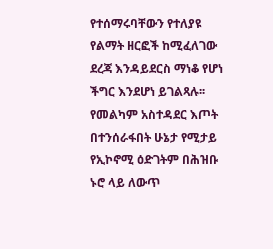የተሰማሩባቸውን የተለያዩ የልማት ዘርፎች ከሚፈለገው ደረጃ እንዳይደርስ ማነቆ የሆነ ችግር እንደሆነ ይገልጻሉ፡፡ የመልካም አስተዳደር እጦት በተንሰራፋበት ሁኔታ የሚታይ የኢኮኖሚ ዕድገትም በሕዝቡ ኑሮ ላይ ለውጥ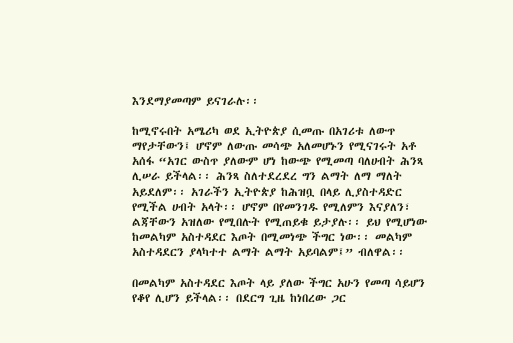እንደማያመጣም ይናገራሉ፡፡

ከሚኖሩበት አሜሪካ ወደ ኢትዮጵያ ሲመጡ በአገሪቱ ለውጥ ማየታቸውን፤ ሆኖም ለውጡ መሳጭ አለመሆኑን የሚናገሩት አቶ አሰፋ “አገር ውስጥ ያለውም ሆነ ከውጭ የሚመጣ ባለሀብት ሕንጻ ሊሠራ ይችላል፡፡ ሕንጻ ስለተደረደረ ግን ልማት ለማ ማለት አይደለም፡፡ አገራችን ኢትዮጵያ ከሕዝቧ በላይ ሊያስተዳድር የሚችል ሀብት አላት፡፡ ሆኖም በየመንገዱ የሚለምን እናያለን፣ ልጃቸውን አዝለው የሚበሉት የሚጠይቁ ይታያሉ፡፡ ይህ የሚሆነው ከመልካም አስተዳደር እጦት በሚመነጭ ችግር ነው፡፡ መልካም አስተዳደርን ያላካተተ ልማት ልማት አይባልም፤” ብለዋል፡፡

በመልካም አስተዳደር እጦት ላይ ያለው ችግር አሁን የመጣ ሳይሆን የቆየ ሊሆን ይችላል፡፡ በደርግ ጊዜ ከነበረው ጋር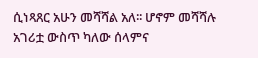ሲነጻጸር አሁን መሻሻል አለ፡፡ ሆኖም መሻሻሉ አገሪቷ ውስጥ ካለው ሰላምና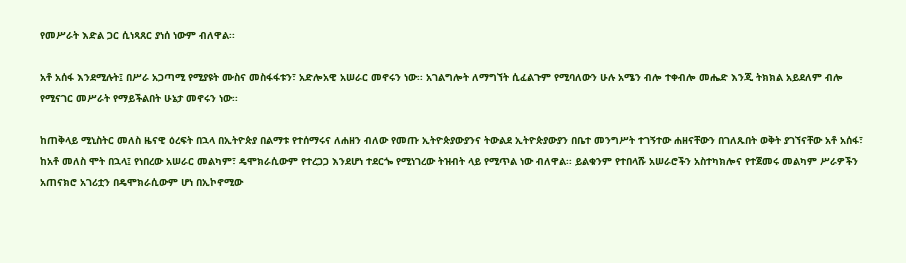የመሥራት እድል ጋር ሲነጻጸር ያነሰ ነውም ብለዋል፡፡

አቶ አሰፋ እንደሚሉት፤ በሥራ አጋጣሚ የሚያዩት ሙስና መስፋፋቱን፣ አድሎአዊ አሠራር መኖሩን ነው፡፡ አገልግሎት ለማግኘት ሲፈልጉም የሚባለውን ሁሉ አሜን ብሎ ተቀብሎ መሔድ እንጂ ትክክል አይደለም ብሎ የሚናገር መሥራት የማይችልበት ሁኔታ መኖሩን ነው፡፡

ከጠቅላይ ሚኒስትር መለስ ዜናዊ ዕረፍት በኋላ በኢትዮጵያ በልማቱ የተሰማሩና ለሐዘን ብለው የመጡ ኢትዮጵያውያንና ትውልደ ኢትዮጵያውያን በቤተ መንግሥት ተገኝተው ሐዘናቸውን በገለጹበት ወቅት ያገኘናቸው አቶ አሰፋ፣ ከአቶ መለስ ሞት በኋላ፤ የነበረው አሠራር መልካም፣ ዴሞክራሲውም የተረጋጋ እንደሆነ ተደርጐ የሚነገረው ትዝብት ላይ የሚጥል ነው ብለዋል፡፡ ይልቁንም የተበላሹ አሠራሮችን አስተካክሎና የተጀመሩ መልካም ሥራዎችን አጠናክሮ አገሪቷን በዴሞክራሲውም ሆነ በኢኮኖሚው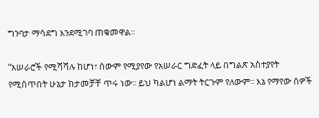ግንባታ ማሳደግ እንደሚገባ ጠቁመዋል፡፡

“አሠራሮች የሚሻሻሉ ከሆነ፣ ሰውም የሚያየው የአሠራር ግድፈት ላይ በግልጽ አስተያየት የሚሰጥበት ሁኔታ ከታመቻቸ ጥሩ ነው፡፡ ይህ ካልሆነ ልማት ትርጉም የለውም፡፡ እኔ የማየው ሰዎች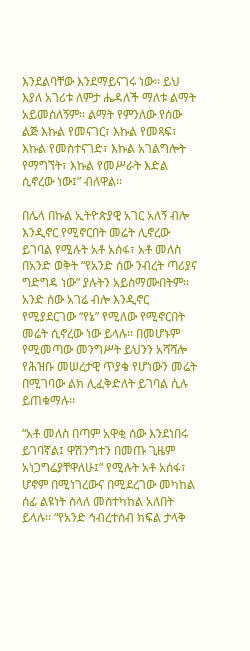እንደልባቸው እንደማይናገሩ ነው፡፡ ይህ እያለ አገሪቱ ለምታ ሔዳለች ማለቱ ልማት አይመስለኝም፡፡ ልማት የምንለው የሰው ልጅ እኩል የመናገር፣ እኩል የመጻፍ፣ እኩል የመስተናገድ፣ እኩል አገልግሎት የማግኘት፣ እኩል የመሥራት እድል ሲኖረው ነው፤” ብለዋል፡፡

በሌላ በኩል ኢትዮጵያዊ አገር አለኝ ብሎ እንዲኖር የሚኖርበት መሬት ሊኖረው ይገባል የሚሉት አቶ አሰፋ፣ አቶ መለስ በአንድ ወቅት “የአንድ ሰው ንብረት ጣሪያና ግድግዳ ነው” ያሉትን አይስማሙበትም፡፡ አንድ ሰው አገሬ ብሎ እንዲኖር የሚያደርገው “የኔ” የሚለው የሚኖርበት መሬት ሲኖረው ነው ይላሉ፡፡ በመሆኑም የሚመጣው መንግሥት ይህንን አሻሻሎ የሕዝቡ መሠረታዊ ጥያቄ የሆነውን መሬት በሚገባው ልክ ሊፈቅድለት ይገባል ሲሉ ይጠቁማሉ፡፡

“አቶ መለስ በጣም አዋቂ ሰው እንደነበሩ ይገባኛል፤ ዋሽንግተን በመጡ ጊዜም አነጋግሬያቸዋለሁ፤” የሚሉት አቶ አሰፋ፣ ሆኖም በሚነገረውና በሚደረገው መካከል ሰፊ ልዩነት ስላለ መስተካከል አለበት ይላሉ፡፡ “የአንድ ኅብረተሰብ ክፍል ታላቅ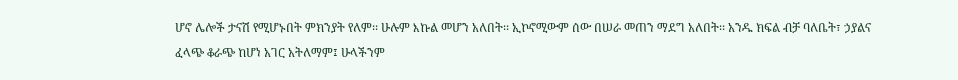ሆኖ ሌሎች ታናሽ የሚሆኑበት ምክንያት የለም፡፡ ሁሉም እኩል መሆን አለበት፡፡ ኢኮኖሚውም ሰው በሠራ መጠን ማደግ አለበት፡፡ አንዱ ክፍል ብቻ ባለቤት፣ ኃያልና ፈላጭ ቆራጭ ከሆነ አገር አትለማም፤ ሁላችንም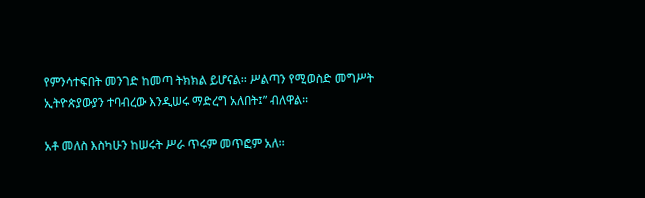የምንሳተፍበት መንገድ ከመጣ ትክክል ይሆናል፡፡ ሥልጣን የሚወስድ መግሥት ኢትዮጵያውያን ተባብረው እንዲሠሩ ማድረግ አለበት፤” ብለዋል፡፡

አቶ መለስ እስካሁን ከሠሩት ሥራ ጥሩም መጥፎም አለ፡፡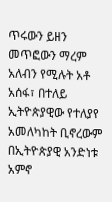ጥሩውን ይዘን መጥፎውን ማረም አለብን የሚሉት አቶ አሰፋ፣ በተለይ ኢትዮጵያዊው የተለያየ አመለካከት ቢኖረውም በኢትዮጵያዊ አንድነቱ አምኖ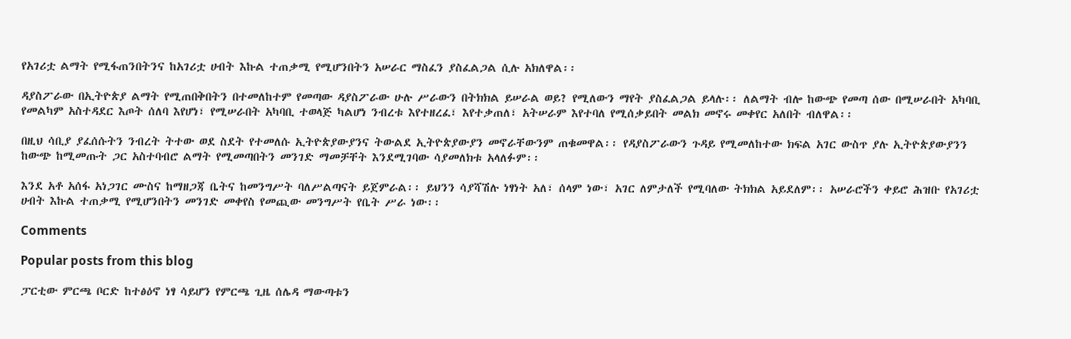የአገሪቷ ልማት የሚፋጠንበትንና ከአገሪቷ ሀብት እኩል ተጠቃሚ የሚሆንበትን አሠራር ማስፈን ያስፈልጋል ሲሉ አክለዋል፡፡

ዳያስፖራው በኢትዮጵያ ልማት የሚጠበቅበትን በተመለከተም የመጣው ዳያስፖራው ሁሉ ሥራውን በትክክል ይሠራል ወይ? የሚለውን ማየት ያስፈልጋል ይላሉ፡፡ ለልማት ብሎ ከውጭ የመጣ ሰው በሚሠራበት አካባቢ የመልካም አስተዳደር እጦት ሰለባ እየሆነ፣ የሚሠራበት አካባቢ ተወላጅ ካልሆነ ንብረቱ እየተዘረፈ፣ እየተቃጠለ፣ አትሠራም እየተባለ የሚሰቃይበት መልክ መኖሩ መቀየር አለበት ብለዋል፡፡

በዚህ ሳቢያ ያፈሰሱትን ንብረት ትተው ወደ ስደት የተመለሱ ኢትዮጵያውያንና ትውልደ ኢትዮጵያውያን መኖራቸውንም ጠቁመዋል፡፡ የዳያስፖራውን ጉዳይ የሚመለከተው ክፍል አገር ውስጥ ያሉ ኢትዮጵያውያንን ከውጭ ከሚመጡት ጋር አስተባብሮ ልማት የሚመጣበትን መንገድ ማመቻቸት እንደሚገባው ሳያመለክቱ አላለፉም፡፡

እንደ አቶ አሰፋ አነጋገር ሙስና ከማዘጋጃ ቤትና ከመንግሥት ባለሥልጣናት ይጀምራል፡፡ ይህንን ሳያሻሽሉ ነፃነት አለ፣ ሰላም ነው፣ አገር ለምታለች የሚባለው ትክክል አይደለም፡፡ አሠራሮችን ቀይሮ ሕዝቡ የአገሪቷ ሀብት እኩል ተጠቃሚ የሚሆንበትን መንገድ መቀየስ የመጪው መንግሥት የቤት ሥራ ነው፡፡

Comments

Popular posts from this blog

ፓርቲው ምርጫ ቦርድ ከተፅዕኖ ነፃ ሳይሆን የምርጫ ጊዜ ሰሌዳ ማውጣቱን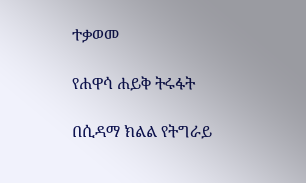ተቃወመ

የሐዋሳ ሐይቅ ትሩፋት

በሲዳማ ክልል የትግራይ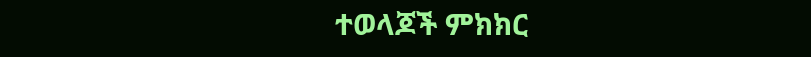ተወላጆች ምክክር